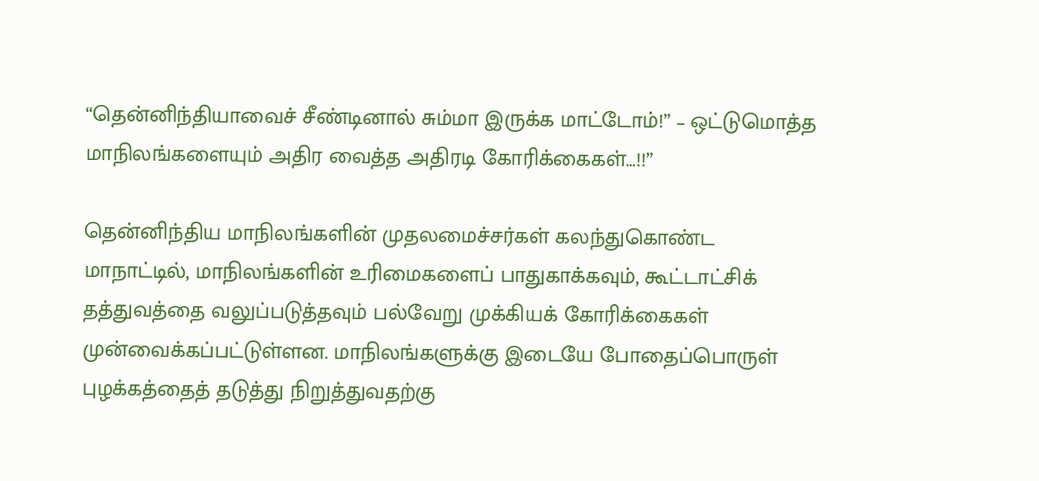“தென்னிந்தியாவைச் சீண்டினால் சும்மா இருக்க மாட்டோம்!” – ஒட்டுமொத்த மாநிலங்களையும் அதிர வைத்த அதிரடி கோரிக்கைகள்…!!”

தென்னிந்திய மாநிலங்களின் முதலமைச்சர்கள் கலந்துகொண்ட மாநாட்டில், மாநிலங்களின் உரிமைகளைப் பாதுகாக்கவும், கூட்டாட்சிக் தத்துவத்தை வலுப்படுத்தவும் பல்வேறு முக்கியக் கோரிக்கைகள் முன்வைக்கப்பட்டுள்ளன. மாநிலங்களுக்கு இடையே போதைப்பொருள் புழக்கத்தைத் தடுத்து நிறுத்துவதற்கு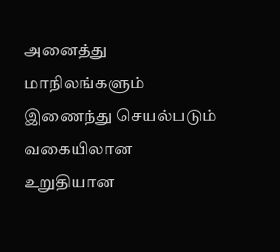அனைத்து மாநிலங்களும் இணைந்து செயல்படும் வகையிலான உறுதியான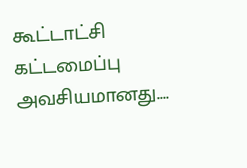கூட்டாட்சி கட்டமைப்பு அவசியமானது.…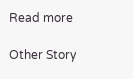Read more

Other Story